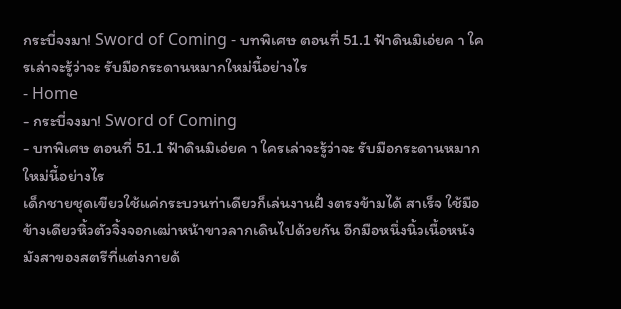กระบี่จงมา! Sword of Coming - บทพิเศษ ตอนที่ 51.1 ฟ้าดินมิเอ่ยค า ใครเล่าจะรู้ว่าจะ รับมือกระดานหมากใหม่นี้อย่างไร
- Home
- กระบี่จงมา! Sword of Coming
- บทพิเศษ ตอนที่ 51.1 ฟ้าดินมิเอ่ยค า ใครเล่าจะรู้ว่าจะ รับมือกระดานหมากใหม่นี้อย่างไร
เด็กชายชุดเขียวใช้แค่กระบวนท่าเดียวก็เล่นงานฝั่ งตรงข้ามได้ สาเร็จ ใช้มือข้างเดียวหิ้วตัวจิ้งจอกเฒ่าหน้าขาวลากเดินไปด้วยกัน อีกมือหนึ่งนิ้วเนื้อหนังมังสาของสตรีที่แต่งกายด้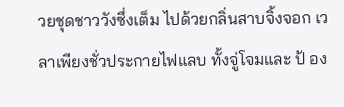วยชุดชาววังซึ่งเต็ม ไปด้วยกลิ่นสาบจิ้งจอก เวลาเพียงชั่วประกายไฟแลบ ทั้งจู่โจมและ ป้ อง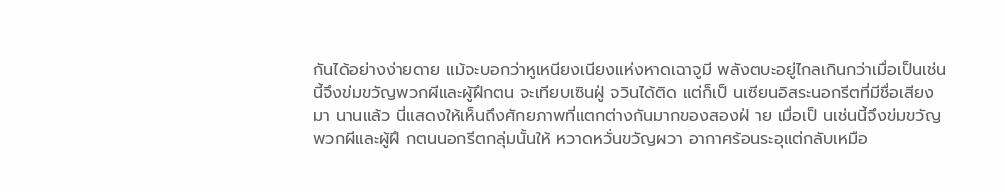กันได้อย่างง่ายดาย แม้จะบอกว่าหูเหนียงเนียงแห่งหาดเฉาจูมี พลังตบะอยู่ไกลเกินกว่าเมื่อเป็นเช่นนี้จึงข่มขวัญพวกผีและผู้ฝึกตน จะเทียบเซินฝู่ จวินได้ติด แต่ก็เป็ นเซียนอิสระนอกรีตที่มีชื่อเสียงมา นานแล้ว นี่แสดงให้เห็นถึงศักยภาพที่แตกต่างกันมากของสองฝ่ าย เมื่อเป็ นเช่นนี้จึงข่มขวัญพวกผีและผู้ฝึ กตนนอกรีตกลุ่มนั้นให้ หวาดหวั่นขวัญผวา อากาศร้อนระอุแต่กลับเหมือ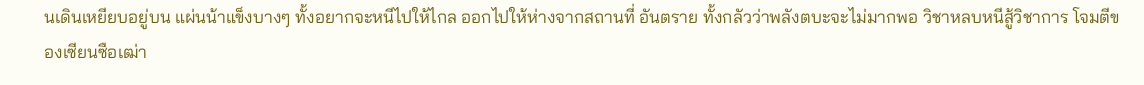นเดินเหยียบอยู่บน แผ่นน้าแข็งบางๆ ทั้งอยากจะหนีไปให้ไกล ออกไปให้ห่างจากสถานที่ อันตราย ทั้งกลัวว่าพลังตบะจะไม่มากพอ วิชาหลบหนีสู้วิชาการ โจมตีของเซียนซือเฒ่า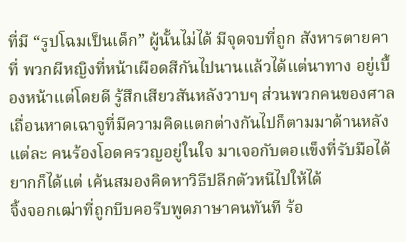ที่มี “รูปโฉมเป็นเด็ก” ผู้นั้นไม่ได้ มีจุดจบที่ถูก สังหารตายคาที่ พวกผีหญิงที่หน้าเผือดสีกันไปนานแล้วได้แต่นาทาง อยู่เบื้องหน้าแต่โดยดี รู้สึกเสียวสันหลังวาบๆ ส่วนพวกคนของศาล เถื่อนหาดเฉาจูที่มีความคิดแตกต่างกันไปก็ตามมาด้านหลัง แต่ละ คนร้องโอดครวญอยู่ในใจ มาเจอกับตอแข็งที่รับมือได้ยากก็ได้แต่ เค้นสมองคิดหาวิธีปลีกตัวหนีไปให้ได้
จิ้งจอกเฒ่าที่ถูกบีบคอรีบพูดภาษาคนทันที ร้อ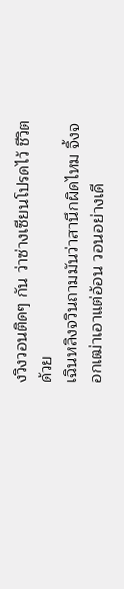งวิงวอนติดๆ กัน ว่าซ่างเซียนโปรดไว้ ชีวิตด้วย
เฉินหลิงจวินถามมันว่าสานึกผิดไหม จิ้งจอกเฒ่าเอาแต่อ้อน วอนอย่างเดี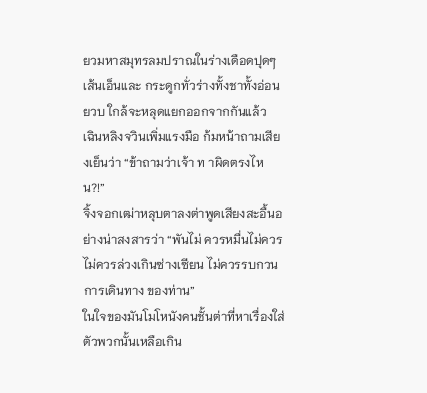ยวมหาสมุทรลมปราณในร่างเดือดปุดๆ เส้นเอ็นและ กระดูกทั่วร่างทั้งชาทั้งอ่อนยวบ ใกล้จะหลุดแยกออกจากกันแล้ว
เฉินหลิงจวินเพิ่มแรงมือ ก้มหน้าถามเสียงเย็นว่า “ข้าถามว่าเจ้า ท าผิดตรงไหน?!”
จิ้งจอกเฒ่าหลุบตาลงต่าพูดเสียงสะอื้นอย่างน่าสงสารว่า “พันไม่ ควรหมื่นไม่ควร ไม่ควรล่วงเกินซ่างเซียน ไม่ควรรบกวนการเดินทาง ของท่าน”
ในใจของมันโมโหนังคนชั้นต่าที่หาเรื่องใส่ตัวพวกนั้นเหลือเกิน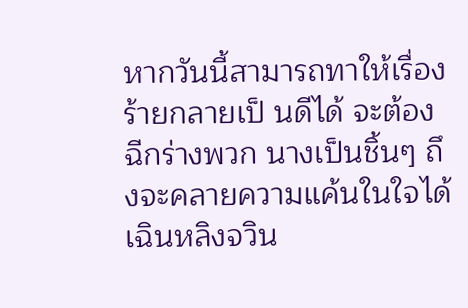หากวันนี้สามารถทาให้เรื่องร้ายกลายเป็ นดีได้ จะต้องฉีกร่างพวก นางเป็นชิ้นๆ ถึงจะคลายความแค้นในใจได้
เฉินหลิงจวิน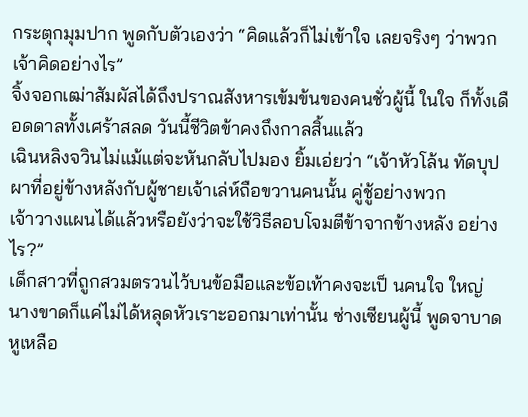กระตุกมุมปาก พูดกับตัวเองว่า “คิดแล้วก็ไม่เข้าใจ เลยจริงๆ ว่าพวกเจ้าคิดอย่างไร”
จิ้งจอกเฒ่าสัมผัสได้ถึงปราณสังหารเข้มข้นของคนชั่วผู้นี้ ในใจ ก็ทั้งเดือดดาลทั้งเศร้าสลด วันนี้ชีวิตข้าคงถึงกาลสิ้นแล้ว
เฉินหลิงจวินไม่แม้แต่จะหันกลับไปมอง ยิ้มเอ่ยว่า “เจ้าหัวโล้น ทัดบุปผาที่อยู่ข้างหลังกับผู้ชายเจ้าเล่ห์ถือขวานคนนั้น คู่ชู้อย่างพวก
เจ้าวางแผนได้แล้วหรือยังว่าจะใช้วิธีลอบโจมตีข้าจากข้างหลัง อย่างไร?”
เด็กสาวที่ถูกสวมตรวนไว้บนข้อมือและข้อเท้าคงจะเป็ นคนใจ ใหญ่ นางขาดก็แค่ไม่ได้หลุดหัวเราะออกมาเท่านั้น ซ่างเซียนผู้นี้ พูดจาบาดหูเหลือ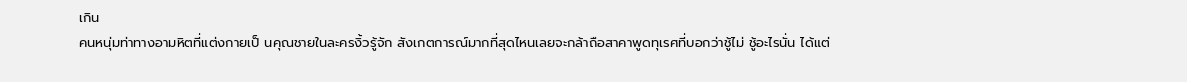เกิน
คนหนุ่มท่าทางอามหิตที่แต่งกายเป็ นคุณชายในละครงิ้วรู้จัก สังเกตการณ์มากที่สุดไหนเลยจะกล้าถือสาคาพูดทุเรศที่บอกว่าชู้ไม่ ชู้อะไรนั่น ได้แต่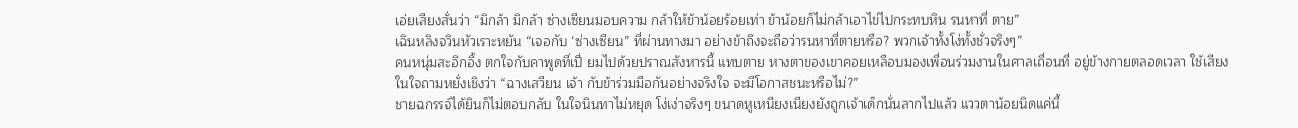เอ่ยเสียงสั่นว่า “มิกล้า มิกล้า ซ่างเซียนมอบความ กล้าให้ข้าน้อยร้อยเท่า ข้าน้อยก็ไม่กล้าเอาไข่ไปกระทบหิน รนหาที่ ตาย”
เฉินหลิงจวินหัวเราะหยัน “เจอกับ ‘ซ่างเซียน” ที่ผ่านทางมา อย่างข้าถึงจะถือว่ารนหาที่ตายหรือ? พวกเจ้าทั้งโง่ทั้งชั่วจริงๆ”
คนหนุ่มสะอึกอึ้ง ตกใจกับคาพูดที่เปี่ ยมไปด้วยปราณสังหารนี้ แทบตาย หางตาของเขาคอยเหลือบมองเพื่อนร่วมงานในศาลเถื่อนที่ อยู่ข้างกายตลอดเวลา ใช้เสียงในใจถามหยั่งเชิงว่า “ฉางเสวียน เจ้า กับข้าร่วมมือกันอย่างจริงใจ จะมีโอกาสชนะหรือไม่?”
ชายฉกรรจ์ได้ยินก็ไม่ตอบกลับ ในใจนินทาไม่หยุด โง่เง่าจริงๆ ขนาดหูเหนียงเนียงยังถูกเจ้าเด็กนั่นลากไปแล้ว แววตาน้อยนิดแค่นี้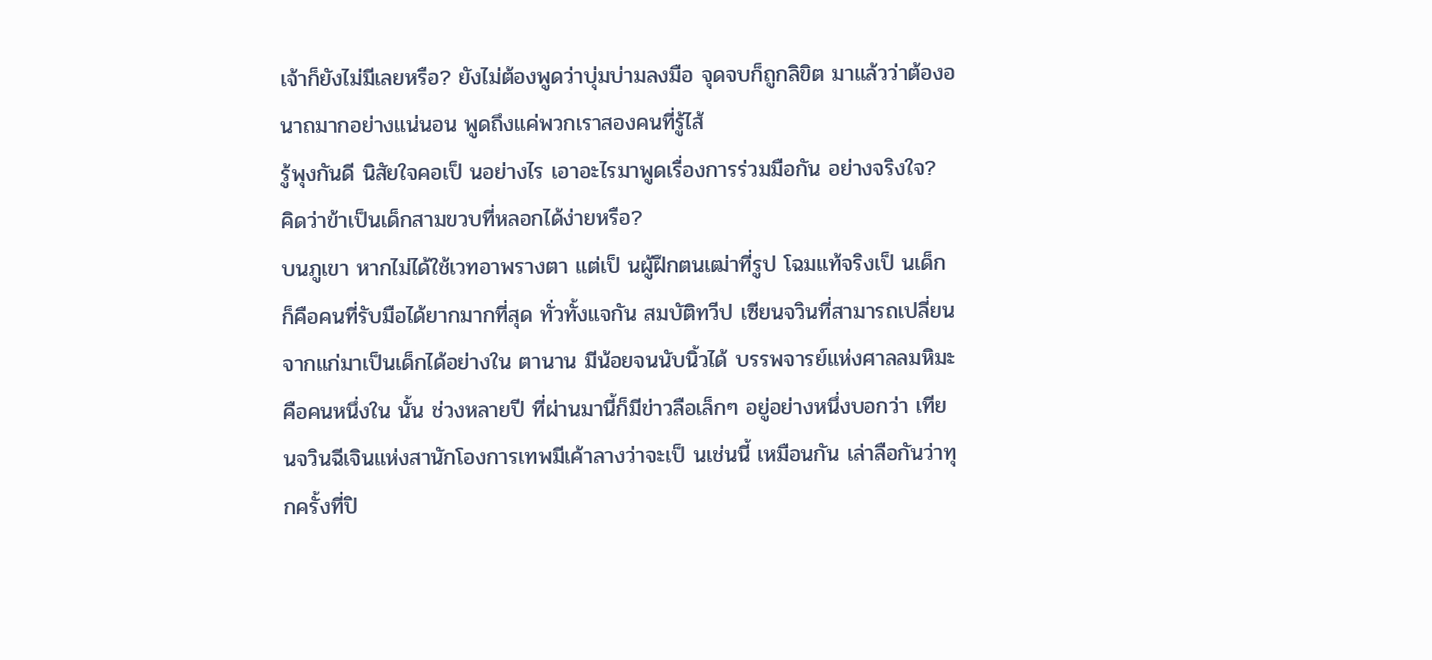เจ้าก็ยังไม่มีเลยหรือ? ยังไม่ต้องพูดว่าบุ่มบ่ามลงมือ จุดจบก็ถูกลิขิต มาแล้วว่าต้องอนาถมากอย่างแน่นอน พูดถึงแค่พวกเราสองคนที่รู้ไส้
รู้พุงกันดี นิสัยใจคอเป็ นอย่างไร เอาอะไรมาพูดเรื่องการร่วมมือกัน อย่างจริงใจ? คิดว่าข้าเป็นเด็กสามขวบที่หลอกได้ง่ายหรือ?
บนภูเขา หากไม่ได้ใช้เวทอาพรางตา แต่เป็ นผู้ฝึกตนเฒ่าที่รูป โฉมแท้จริงเป็ นเด็ก ก็คือคนที่รับมือได้ยากมากที่สุด ทั่วทั้งแจกัน สมบัติทวีป เซียนจวินที่สามารถเปลี่ยนจากแก่มาเป็นเด็กได้อย่างใน ตานาน มีน้อยจนนับนิ้วได้ บรรพจารย์แห่งศาลลมหิมะคือคนหนึ่งใน นั้น ช่วงหลายปี ที่ผ่านมานี้ก็มีข่าวลือเล็กๆ อยู่อย่างหนึ่งบอกว่า เทียนจวินฉีเจินแห่งสานักโองการเทพมีเค้าลางว่าจะเป็ นเช่นนี้ เหมือนกัน เล่าลือกันว่าทุกครั้งที่ปิ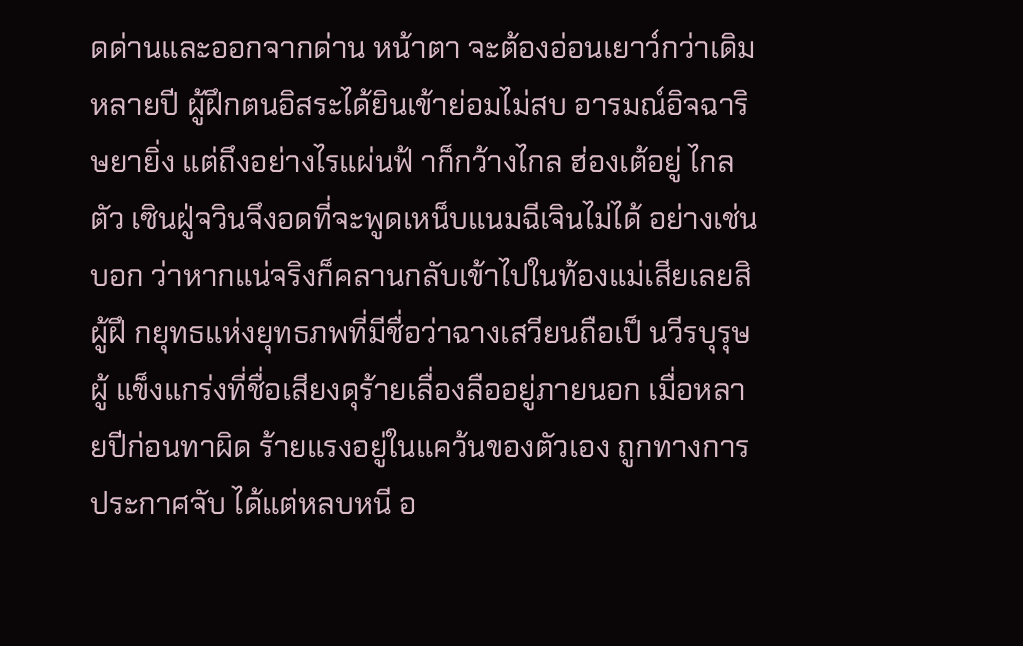ดด่านและออกจากด่าน หน้าตา จะต้องอ่อนเยาว์กว่าเดิมหลายปี ผู้ฝึกตนอิสระได้ยินเข้าย่อมไม่สบ อารมณ์อิจฉาริษยายิ่ง แต่ถึงอย่างไรแผ่นฟ้ าก็กว้างไกล ฮ่องเต้อยู่ ไกลตัว เซินฝู่จวินจึงอดที่จะพูดเหน็บแนมฉีเจินไม่ได้ อย่างเช่นบอก ว่าหากแน่จริงก็คลานกลับเข้าไปในท้องแม่เสียเลยสิ
ผู้ฝึ กยุทธแห่งยุทธภพที่มีชื่อว่าฉางเสวียนถือเป็ นวีรบุรุษผู้ แข็งแกร่งที่ชื่อเสียงดุร้ายเลื่องลืออยู่ภายนอก เมื่อหลายปีก่อนทาผิด ร้ายแรงอยู่ในแคว้นของตัวเอง ถูกทางการประกาศจับ ได้แต่หลบหนี อ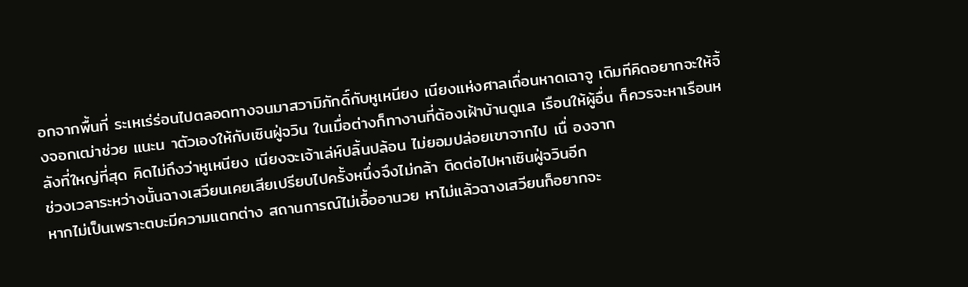อกจากพื้นที่ ระเหเร่ร่อนไปตลอดทางจนมาสวามิภักดิ์กับหูเหนียง เนียงแห่งศาลเถื่อนหาดเฉาจู เดิมทีคิดอยากจะให้จิ้งจอกเฒ่าช่วย แนะน าตัวเองให้กับเซินฝู่จวิน ในเมื่อต่างก็ทางานที่ต้องเฝ้าบ้านดูแล เรือนให้ผู้อื่น ก็ควรจะหาเรือนหลังที่ใหญ่ที่สุด คิดไม่ถึงว่าหูเหนียง เนียงจะเจ้าเล่ห์ปลิ้นปล้อน ไม่ยอมปล่อยเขาจากไป เนื่ องจาก
ช่วงเวลาระหว่างนั้นฉางเสวียนเคยเสียเปรียบไปครั้งหนึ่งจึงไม่กล้า ติดต่อไปหาเซินฝู่จวินอีก
หากไม่เป็นเพราะตบะมีความแตกต่าง สถานการณ์ไม่เอื้ออานวย หาไม่แล้วฉางเสวียนก็อยากจะ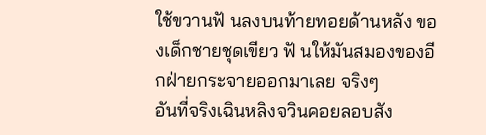ใช้ขวานฟั นลงบนท้ายทอยด้านหลัง ของเด็กชายชุดเขียว ฟั นให้มันสมองของอีกฝ่ายกระจายออกมาเลย จริงๆ
อันที่จริงเฉินหลิงจวินคอยลอบสัง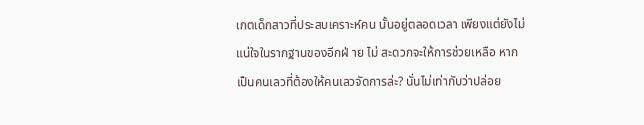เกตเด็กสาวที่ประสบเคราะห์คน นั้นอยู่ตลอดเวลา เพียงแต่ยังไม่แน่ใจในรากฐานของอีกฝ่ าย ไม่ สะดวกจะให้การช่วยเหลือ หากเป็นคนเลวที่ต้องให้คนเลวจัดการล่ะ? นั่นไม่เท่ากับว่าปล่อย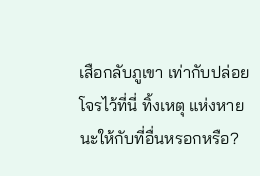เสือกลับภูเขา เท่ากับปล่อยโจรไว้ที่นี่ ทิ้งเหตุ แห่งหายนะให้กับที่อื่นหรอกหรือ?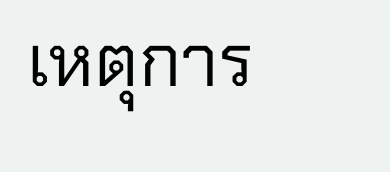เหตุการ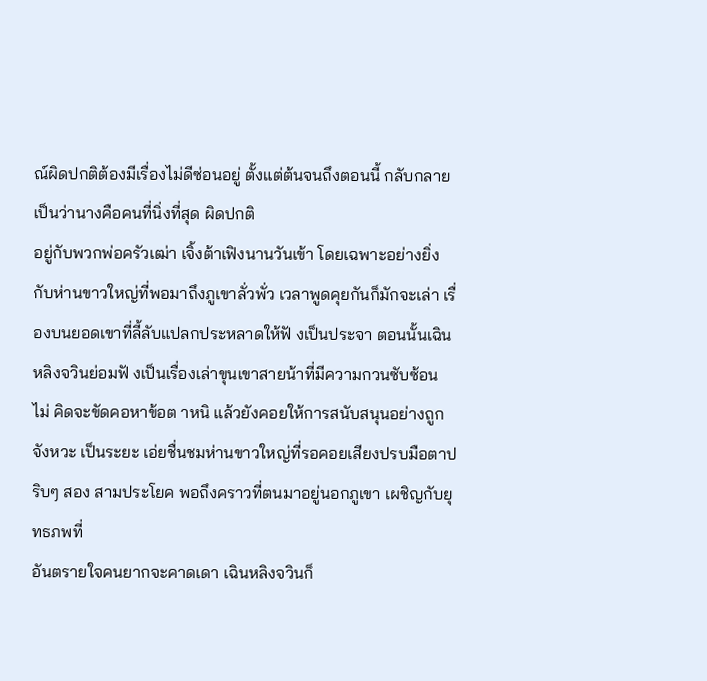ณ์ผิดปกติต้องมีเรื่องไม่ดีซ่อนอยู่ ตั้งแต่ต้นจนถึงตอนนี้ กลับกลายเป็นว่านางคือคนที่นิ่งที่สุด ผิดปกติ
อยู่กับพวกพ่อครัวเฒ่า เจิ้งต้าเฟิงนานวันเข้า โดยเฉพาะอย่างยิ่ง กับห่านขาวใหญ่ที่พอมาถึงภูเขาลั่วพั่ว เวลาพูดคุยกันก็มักจะเล่า เรื่องบนยอดเขาที่ลี้ลับแปลกประหลาดให้ฟั งเป็นประจา ตอนนั้นเฉิน หลิงจวินย่อมฟั งเป็นเรื่องเล่าขุนเขาสายน้าที่มีความกวนซับซ้อน ไม่ คิดจะขัดคอหาข้อต าหนิ แล้วยังคอยให้การสนับสนุนอย่างถูกจังหวะ เป็นระยะ เอ่ยชื่นชมห่านขาวใหญ่ที่รอคอยเสียงปรบมือตาปริบๆ สอง สามประโยค พอถึงคราวที่ตนมาอยู่นอกภูเขา เผชิญกับยุทธภพที่
อันตรายใจคนยากจะคาดเดา เฉินหลิงจวินก็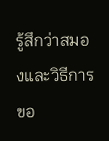รู้สึกว่าสมองและวิธีการ ขอ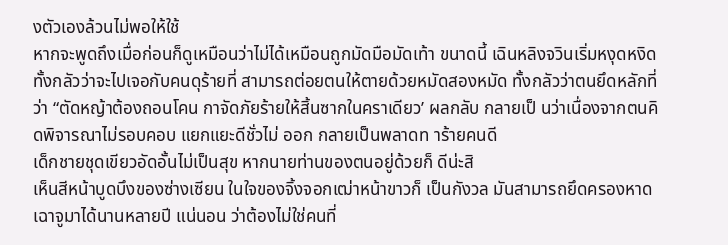งตัวเองล้วนไม่พอให้ใช้
หากจะพูดถึงเมื่อก่อนก็ดูเหมือนว่าไม่ได้เหมือนถูกมัดมือมัดเท้า ขนาดนี้ เฉินหลิงจวินเริ่มหงุดหงิด ทั้งกลัวว่าจะไปเจอกับคนดุร้ายที่ สามารถต่อยตนให้ตายด้วยหมัดสองหมัด ทั้งกลัวว่าตนยึดหลักที่ว่า “ตัดหญ้าต้องถอนโคน กาจัดภัยร้ายให้สิ้นซากในคราเดียว’ ผลกลับ กลายเป็ นว่าเนื่องจากตนคิดพิจารณาไม่รอบคอบ แยกแยะดีชั่วไม่ ออก กลายเป็นพลาดท าร้ายคนดี
เด็กชายชุดเขียวอัดอั้นไม่เป็นสุข หากนายท่านของตนอยู่ด้วยก็ ดีน่ะสิ
เห็นสีหน้าบูดบึงของซ่างเซียน ในใจของจิ้งจอกเฒ่าหน้าขาวก็ เป็นกังวล มันสามารถยึดครองหาดเฉาจูมาได้นานหลายปี แน่นอน ว่าต้องไม่ใช่คนที่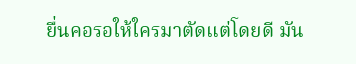ยื่นคอรอให้ใครมาตัดแต่โดยดี มัน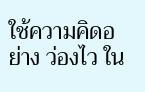ใช้ความคิดอย่าง ว่องไว ใน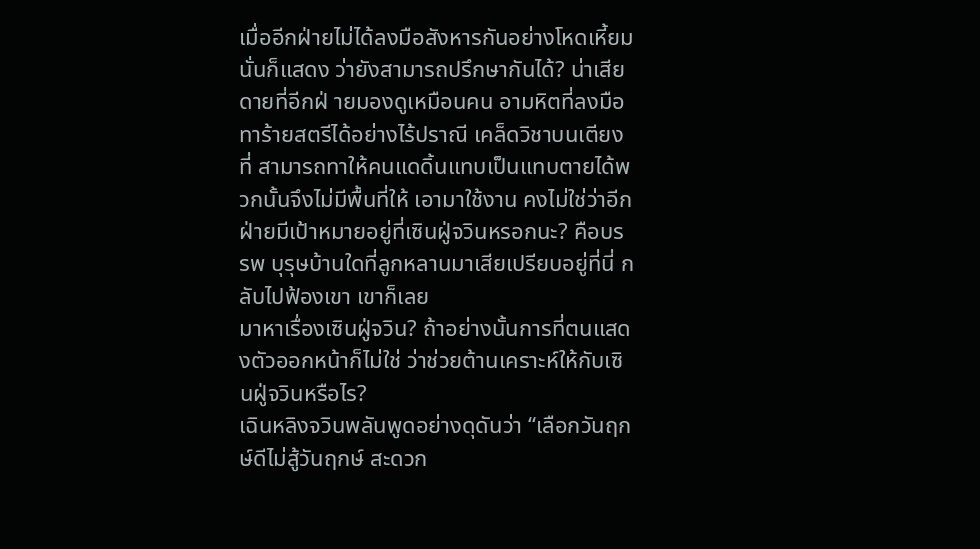เมื่ออีกฝ่ายไม่ได้ลงมือสังหารกันอย่างโหดเหี้ยม นั่นก็แสดง ว่ายังสามารถปรึกษากันได้? น่าเสียดายที่อีกฝ่ ายมองดูเหมือนคน อามหิตที่ลงมือทาร้ายสตรีได้อย่างไร้ปราณี เคล็ดวิชาบนเตียงที่ สามารถทาให้คนแดดิ้นแทบเป็นแทบตายได้พวกนั้นจึงไม่มีพื้นที่ให้ เอามาใช้งาน คงไม่ใช่ว่าอีกฝ่ายมีเป้าหมายอยู่ที่เซินฝู่จวินหรอกนะ? คือบรรพ บุรุษบ้านใดที่ลูกหลานมาเสียเปรียบอยู่ที่นี่ กลับไปฟ้องเขา เขาก็เลย
มาหาเรื่องเซินฝู่จวิน? ถ้าอย่างนั้นการที่ตนแสดงตัวออกหน้าก็ไม่ใช่ ว่าช่วยต้านเคราะห์ให้กับเซินฝู่จวินหรือไร?
เฉินหลิงจวินพลันพูดอย่างดุดันว่า “เลือกวันฤกษ์ดีไม่สู้วันฤกษ์ สะดวก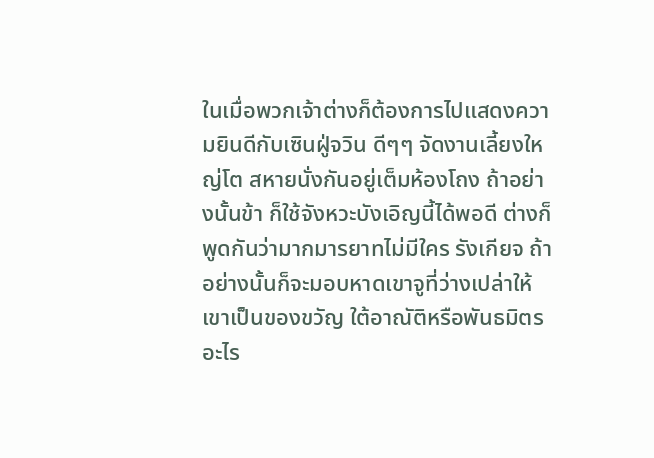ในเมื่อพวกเจ้าต่างก็ต้องการไปแสดงความยินดีกับเซินฝู่จวิน ดีๆๆ จัดงานเลี้ยงใหญ่โต สหายนั่งกันอยู่เต็มห้องโถง ถ้าอย่างนั้นข้า ก็ใช้จังหวะบังเอิญนี้ได้พอดี ต่างก็พูดกันว่ามากมารยาทไม่มีใคร รังเกียจ ถ้าอย่างนั้นก็จะมอบหาดเขาจูที่ว่างเปล่าให้เขาเป็นของขวัญ ใต้อาณัติหรือพันธมิตรอะไร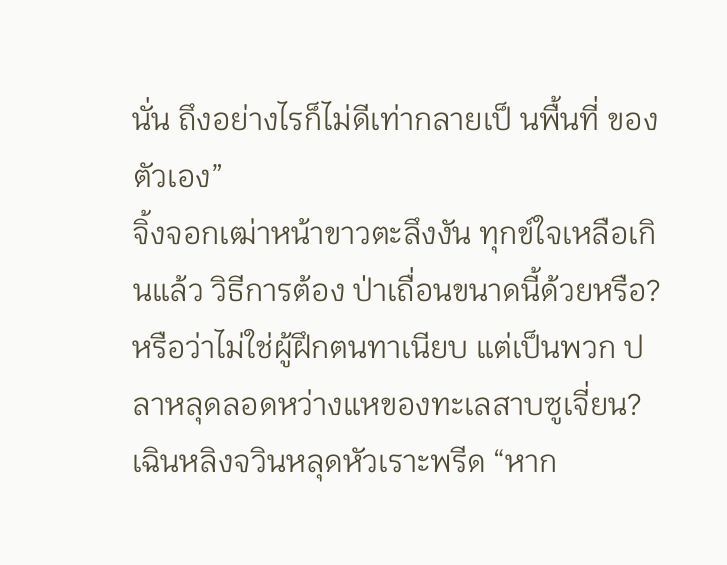นั่น ถึงอย่างไรก็ไม่ดีเท่ากลายเป็ นพื้นที่ ของตัวเอง”
จิ้งจอกเฒ่าหน้าขาวตะลึงงัน ทุกข์ใจเหลือเกินแล้ว วิธีการต้อง ป่าเถื่อนขนาดนี้ด้วยหรือ? หรือว่าไม่ใช่ผู้ฝึกตนทาเนียบ แต่เป็นพวก ปลาหลุดลอดหว่างแหของทะเลสาบซูเจี่ยน?
เฉินหลิงจวินหลุดหัวเราะพรีด “หาก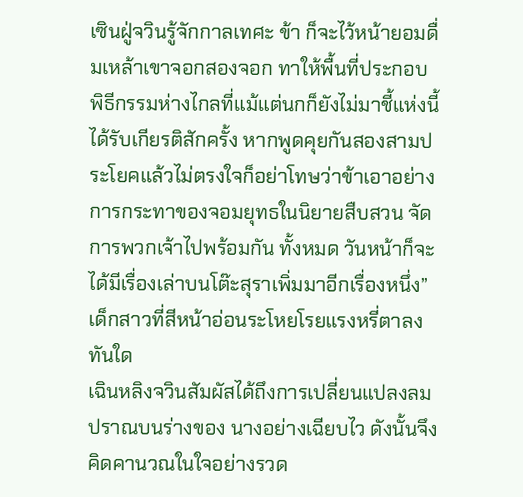เซินฝู่จวินรู้จักกาลเทศะ ข้า ก็จะไว้หน้ายอมดื่มเหล้าเขาจอกสองจอก ทาให้พื้นที่ประกอบ พิธีกรรมห่างไกลที่แม้แต่นกก็ยังไม่มาชี้แห่งนี้ได้รับเกียรติสักครั้ง หากพูดคุยกันสองสามประโยคแล้วไม่ตรงใจก็อย่าโทษว่าข้าเอาอย่าง การกระทาของจอมยุทธในนิยายสืบสวน จัดการพวกเจ้าไปพร้อมกัน ทั้งหมด วันหน้าก็จะได้มีเรื่องเล่าบนโต๊ะสุราเพิ่มมาอีกเรื่องหนึ่ง”
เด็กสาวที่สีหน้าอ่อนระโหยโรยแรงหรี่ตาลงทันใด
เฉินหลิงจวินสัมผัสได้ถึงการเปลี่ยนแปลงลมปราณบนร่างของ นางอย่างเฉียบไว ดังนั้นจึงคิดคานวณในใจอย่างรวด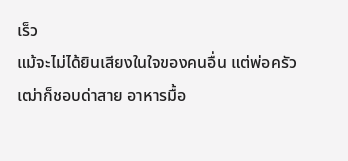เร็ว
แม้จะไม่ได้ยินเสียงในใจของคนอื่น แต่พ่อครัวเฒ่าก็ชอบด่าสาย อาหารมื้อ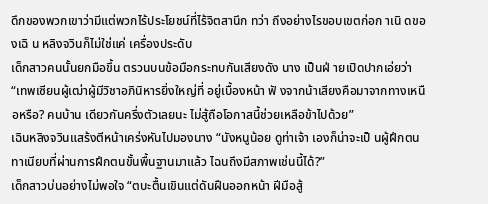ดึกของพวกเขาว่ามีแต่พวกไร้ประโยชน์ที่ไร้จิตสานึก ทว่า ถึงอย่างไรขอบเขตก่อก าเนิ ดของเฉิ น หลิงจวินก็ไม่ใช่แค่ เครื่องประดับ
เด็กสาวคนนั้นยกมือขึ้น ตรวนบนข้อมือกระทบกันเสียงดัง นาง เป็นฝ่ ายเปิดปากเอ่ยว่า “เทพเซียนผู้เฒ่าผู้มีวิชาอภินิหารยิ่งใหญ่ที่ อยู่เบื้องหน้า ฟั งจากน้าเสียงคือมาจากทางเหนือหรือ? คนบ้าน เดียวกันครึ่งตัวเลยนะ ไม่สู้ถือโอกาสนี้ช่วยเหลือข้าไปด้วย”
เฉินหลิงจวินแสร้งตีหน้าเคร่งหันไปมองนาง “นังหนูน้อย ดูท่าเจ้า เองก็น่าจะเป็ นผู้ฝึกตนทาเนียบที่ผ่านการฝึกตนขั้นพื้นฐานมาแล้ว ไฉนถึงมีสภาพเช่นนี้ได้?”
เด็กสาวบ่นอย่างไม่พอใจ “ตบะตื้นเขินแต่ดันฝืนออกหน้า ฝีมือสู้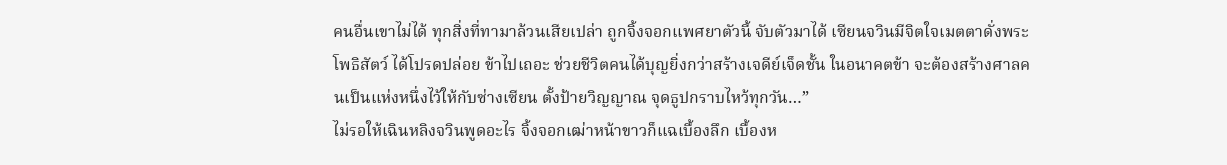คนอื่นเขาไม่ได้ ทุกสิ่งที่ทามาล้วนเสียเปล่า ถูกจิ้งจอกแพศยาตัวนี้ จับตัวมาได้ เซียนจวินมีจิตใจเมตตาดั่งพระโพธิสัตว์ ได้โปรดปล่อย ข้าไปเถอะ ช่วยชีวิตคนได้บุญยิ่งกว่าสร้างเจดีย์เจ็ดชั้น ในอนาคตข้า จะต้องสร้างศาลคนเป็นแห่งหนึ่งไว้ให้กับซ่างเซียน ตั้งป้ายวิญญาณ จุดธูปกราบไหว้ทุกวัน…”
ไม่รอให้เฉินหลิงจวินพูดอะไร จิ้งจอกเฒ่าหน้าขาวก็แฉเบื้องลึก เบื้องห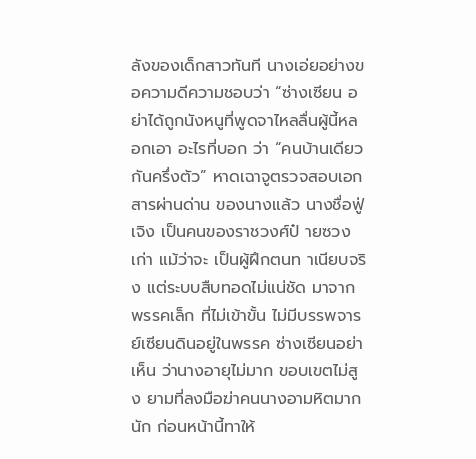ลังของเด็กสาวทันที นางเอ่ยอย่างขอความดีความชอบว่า “ซ่างเซียน อย่าได้ถูกนังหนูที่พูดจาไหลลื่นผู้นี้หลอกเอา อะไรที่บอก ว่า “คนบ้านเดียวกันครึ่งตัว” หาดเฉาจูตรวจสอบเอกสารผ่านด่าน ของนางแล้ว นางชื่อฟู่ เจิง เป็นคนของราชวงศ์ป๋ ายซวงเก่า แม้ว่าจะ เป็นผู้ฝึกตนท าเนียบจริง แต่ระบบสืบทอดไม่แน่ชัด มาจากพรรคเล็ก ที่ไม่เข้าขั้น ไม่มีบรรพจารย์เซียนดินอยู่ในพรรค ซ่างเซียนอย่าเห็น ว่านางอายุไม่มาก ขอบเขตไม่สูง ยามที่ลงมือฆ่าคนนางอามหิตมาก นัก ก่อนหน้านี้ทาให้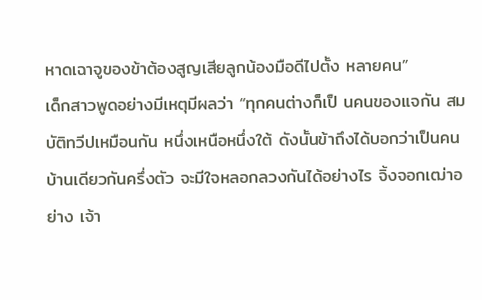หาดเฉาจูของข้าต้องสูญเสียลูกน้องมือดีไปตั้ง หลายคน”
เด็กสาวพูดอย่างมีเหตุมีผลว่า “ทุกคนต่างก็เป็ นคนของแจกัน สมบัติทวีปเหมือนกัน หนึ่งเหนือหนึ่งใต้ ดังนั้นข้าถึงได้บอกว่าเป็นคน บ้านเดียวกันครึ่งตัว จะมีใจหลอกลวงกันได้อย่างไร จิ้งจอกเฒ่าอย่าง เจ้า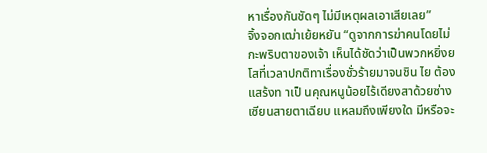หาเรื่องกันชัดๆ ไม่มีเหตุผลเอาเสียเลย”
จิ้งจอกเฒ่าเย้ยหยัน “ดูจากการฆ่าคนโดยไม่กะพริบตาของเจ้า เห็นได้ชัดว่าเป็นพวกหยิ่งยโสที่เวลาปกติทาเรื่องชั่วร้ายมาจนชิน ไย ต้องแสร้งท าเป็ นคุณหนูน้อยไร้เดียงสาด้วยซ่างเซียนสายตาเฉียบ แหลมถึงเพียงใด มีหรือจะ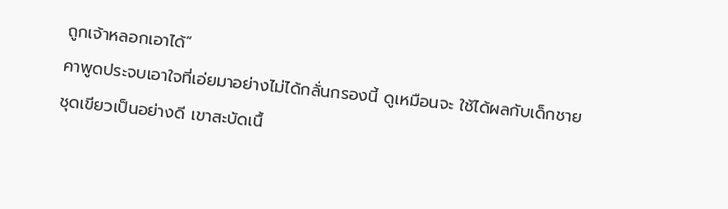ถูกเจ้าหลอกเอาได้”
คาพูดประจบเอาใจที่เอ่ยมาอย่างไม่ได้กลั่นกรองนี้ ดูเหมือนจะ ใช้ได้ผลกับเด็กชายชุดเขียวเป็นอย่างดี เขาสะบัดเนื้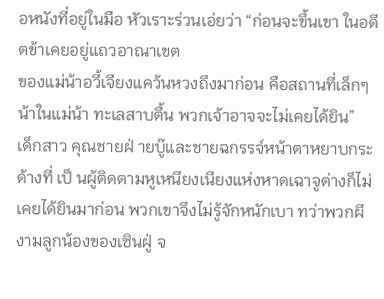อหนังที่อยู่ในมือ หัวเราะร่วนเอ่ยว่า “ก่อนจะขึ้นเขา ในอดีตข้าเคยอยู่แถวอาณาเขต
ของแม่น้าอวี้เจียงแคว้นหวงถึงมาก่อน คือสถานที่เล็กๆ น้าในแม่น้า ทะเลสาบตื้น พวกเจ้าอาจจะไม่เคยได้ยิน”
เด็กสาว คุณชายฝ่ ายบู๊และชายฉกรรจ์หน้าตาหยาบกระด้างที่ เป็ นผู้ติดตามหูเหนียงเนียงแห่งหาดเฉาจูต่างก็ไม่เคยได้ยินมาก่อน พวกเขาจึงไม่รู้จักหนักเบา ทว่าพวกผีงามลูกน้องของเซินฝู่ จ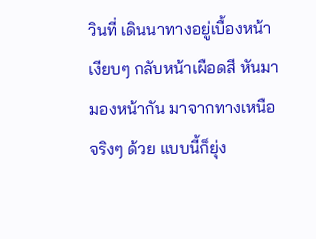วินที่ เดินนาทางอยู่เบื้องหน้าเงียบๆ กลับหน้าเผือดสี หันมามองหน้ากัน มาจากทางเหนือจริงๆ ด้วย แบบนี้ก็ยุ่ง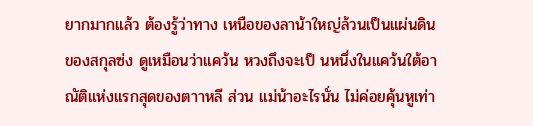ยากมากแล้ว ต้องรู้ว่าทาง เหนือของลาน้าใหญ่ล้วนเป็นแผ่นดินของสกุลซ่ง ดูเหมือนว่าแคว้น หวงถึงจะเป็ นหนึ่งในแคว้นใต้อาณัติแห่งแรกสุดของตาาหลี ส่วน แม่น้าอะไรนั่น ไม่ค่อยคุ้นหูเท่า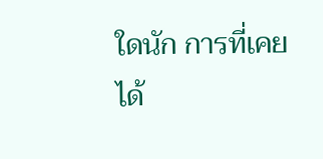ใดนัก การที่เคยได้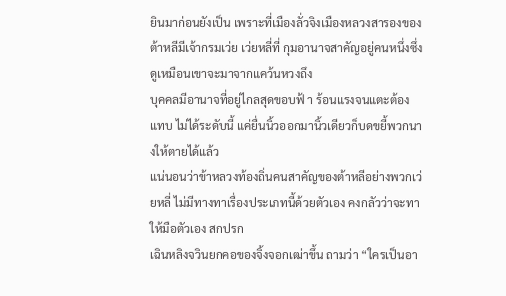ยินมาก่อนยังเป็น เพราะที่เมืองลั่วจิงเมืองหลวงสารองของต้าหลีมีเจ้ากรมเว่ย เว่ยหลี่ที่ กุมอานาจสาคัญอยู่คนหนึ่งซึ่งดูเหมือนเขาจะมาจากแคว้นหวงถึง
บุคคลมีอานาจที่อยู่ไกลสุดขอบฟ้ า ร้อนแรงจนแตะต้องแทบ ไม่ได้ระดับนี้ แค่ยื่นนิ้วออกมานิ้วเดียวก็บดขยี้พวกนางให้ตายได้แล้ว
แน่นอนว่าข้าหลวงท้องถิ่นคนสาคัญของต้าหลีอย่างพวกเว่ยหลี่ ไม่มีทางทาเรื่องประเภทนี้ด้วยตัวเอง คงกลัวว่าจะทาให้มือตัวเอง สกปรก
เฉินหลิงจวินยกคอของจิ้งจอกเฒ่าขึ้น ถามว่า “ใครเป็นอา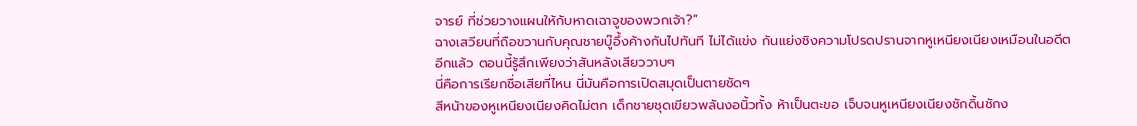จารย์ ที่ช่วยวางแผนให้กับหาดเฉาจูของพวกเจ้า?”
ฉางเสวียนที่ถือขวานกับคุณชายบู๊อึ้งค้างกันไปทันที ไม่ได้แข่ง กันแย่งชิงความโปรดปรานจากหูเหนียงเนียงเหมือนในอดีตอีกแล้ว ตอนนี้รู้สึกเพียงว่าสันหลังเสียววาบๆ
นี่คือการเรียกชื่อเสียที่ไหน นี่มันคือการเปิดสมุดเป็นตายชัดๆ
สีหน้าของหูเหนียงเนียงคิดไม่ตก เด็กชายชุดเขียวพลันงอนิ้วทั้ง ห้าเป็นตะขอ เจ็บจนหูเหนียงเนียงชักดิ้นชักง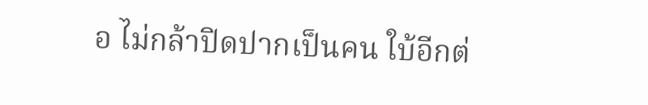อ ไม่กล้าปิดปากเป็นคน ใบ้อีกต่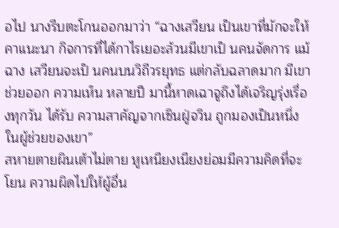อไป นางรีบตะโกนออกมาว่า “ฉางเสวียน เป็นเขาที่มักจะให้ คาแนะนา กิจการที่ได้กาไรเยอะล้วนมีเขาเป็ นคนจัดการ แม้ฉาง เสวียนจะเป็ นคนบนวิถีวรยุทธ แต่กลับฉลาดมาก มีเขาช่วยออก ความเห็น หลายปี มานี้หาดเฉาจูถึงได้เจริญรุ่งเรื่องทุกวัน ได้รับ ความสาคัญจากเซินฝู่จวิน ถูกมองเป็นหนึ่งในผู้ช่วยของเขา”
สหายตายผินเต้าไม่ตาย หูเหนียงเนียงย่อมมีความคิดที่จะโยน ความผิดไปให้ผู้อื่น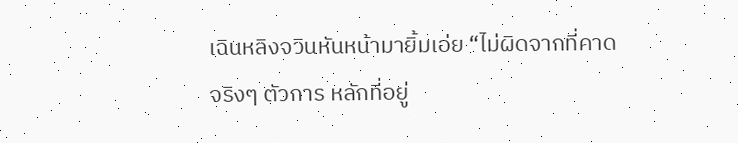เฉินหลิงจวินหันหน้ามายิ้มเอ่ย “ไม่ผิดจากที่คาดจริงๆ ตัวการ หลักที่อยู่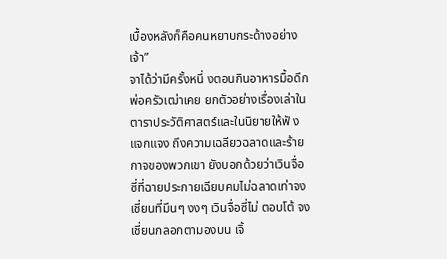เบื้องหลังก็คือคนหยาบกระด้างอย่างเจ้า”
จาได้ว่ามีครั้งหนึ่ งตอนกินอาหารมื้อดึก พ่อครัวเฒ่าเคย ยกตัวอย่างเรื่องเล่าในตาราประวัติศาสตร์และในนิยายให้ฟั ง แจกแจง ถึงความเฉลียวฉลาดและร้ายกาจของพวกเขา ยังบอกด้วยว่าเวินจื่อ ซี่ที่ฉายประกายเฉียบคมไม่ฉลาดเท่าจงเชี่ยนที่มึนๆ งงๆ เวินจื่อซี่ไม่ ตอบโต้ จงเชี่ยนกลอกตามองบน เจิ้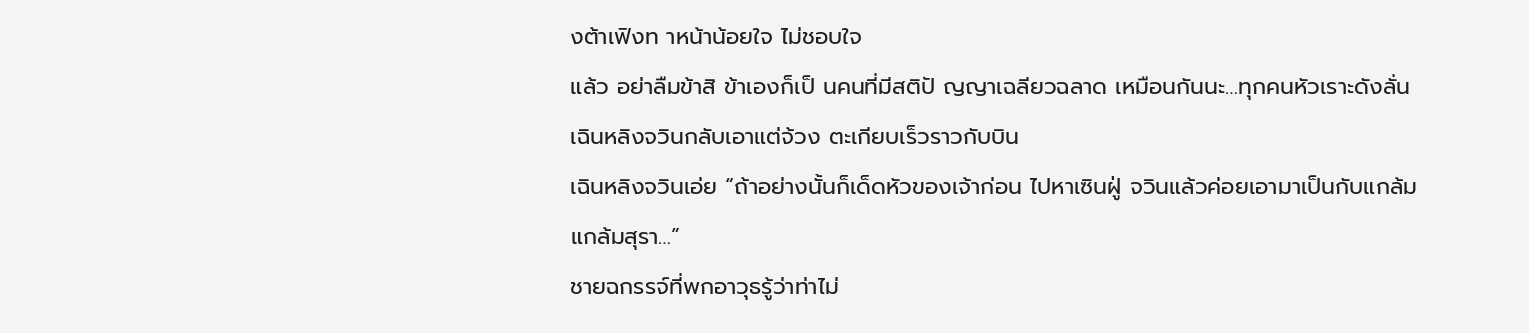งต้าเฟิงท าหน้าน้อยใจ ไม่ชอบใจ
แล้ว อย่าลืมข้าสิ ข้าเองก็เป็ นคนที่มีสติปั ญญาเฉลียวฉลาด เหมือนกันนะ…ทุกคนหัวเราะดังลั่น เฉินหลิงจวินกลับเอาแต่จ้วง ตะเกียบเร็วราวกับบิน
เฉินหลิงจวินเอ่ย “ถ้าอย่างนั้นก็เด็ดหัวของเจ้าก่อน ไปหาเซินฝู่ จวินแล้วค่อยเอามาเป็นกับแกล้มแกล้มสุรา…”
ชายฉกรรจ์ที่พกอาวุธรู้ว่าท่าไม่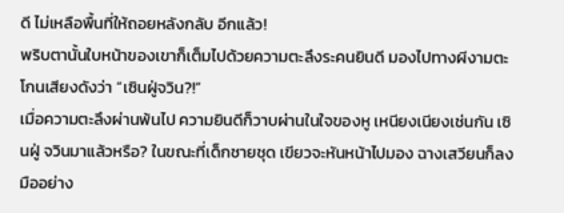ดี ไม่เหลือพื้นที่ให้ถอยหลังกลับ อีกแล้ว!
พริบตานั้นใบหน้าของเขาก็เต็มไปด้วยความตะลึงระคนยินดี มองไปทางผีงามตะโกนเสียงดังว่า “เซินฝู่จวิน?!”
เมื่อความตะลึงผ่านพ้นไป ความยินดีก็วาบผ่านในใจของหู เหนียงเนียงเช่นกัน เซินฝู่ จวินมาแล้วหรือ? ในขณะที่เด็กชายชุด เขียวจะหันหน้าไปมอง ฉางเสวียนก็ลงมืออย่าง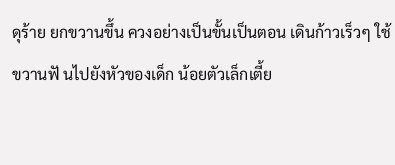ดุร้าย ยกขวานขึ้น ควงอย่างเป็นขั้นเป็นตอน เดินก้าวเร็วๆ ใช้ขวานฟั นไปยังหัวของเด็ก น้อยตัวเล็กเตี้ย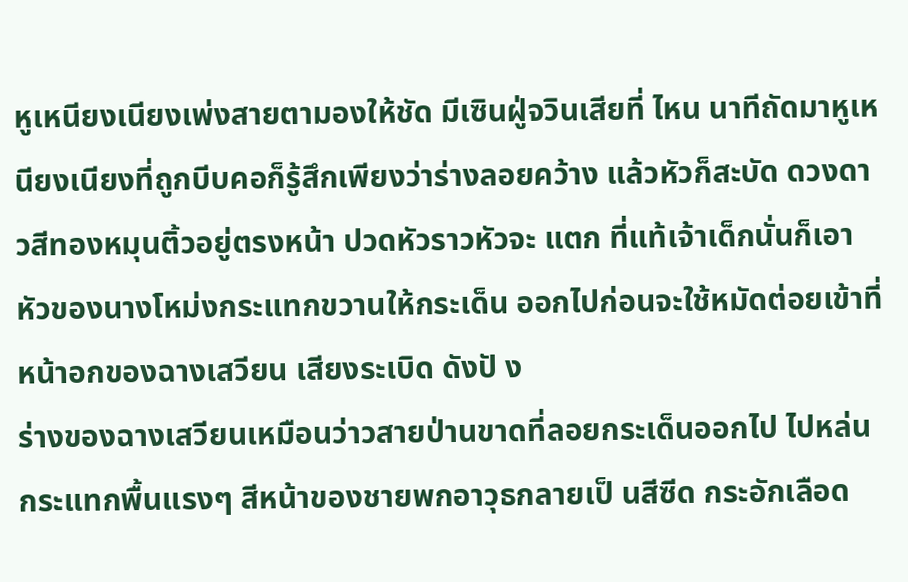หูเหนียงเนียงเพ่งสายตามองให้ชัด มีเซินฝู่จวินเสียที่ ไหน นาทีถัดมาหูเหนียงเนียงที่ถูกบีบคอก็รู้สึกเพียงว่าร่างลอยคว้าง แล้วหัวก็สะบัด ดวงดาวสีทองหมุนติ้วอยู่ตรงหน้า ปวดหัวราวหัวจะ แตก ที่แท้เจ้าเด็กนั่นก็เอาหัวของนางโหม่งกระแทกขวานให้กระเด็น ออกไปก่อนจะใช้หมัดต่อยเข้าที่หน้าอกของฉางเสวียน เสียงระเบิด ดังปั ง
ร่างของฉางเสวียนเหมือนว่าวสายป่านขาดที่ลอยกระเด็นออกไป ไปหล่นกระแทกพื้นแรงๆ สีหน้าของชายพกอาวุธกลายเป็ นสีซีด กระอักเลือด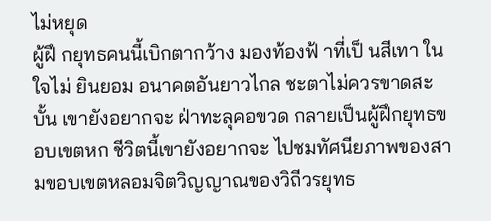ไม่หยุด
ผู้ฝึ กยุทธคนนี้เบิกตากว้าง มองท้องฟ้ าที่เป็ นสีเทา ในใจไม่ ยินยอม อนาคตอันยาวไกล ชะตาไม่ควรขาดสะบั้น เขายังอยากจะ ฝ่าทะลุคอขวด กลายเป็นผู้ฝึกยุทธขอบเขตหก ชีวิตนี้เขายังอยากจะ ไปชมทัศนียภาพของสามขอบเขตหลอมจิตวิญญาณของวิถีวรยุทธ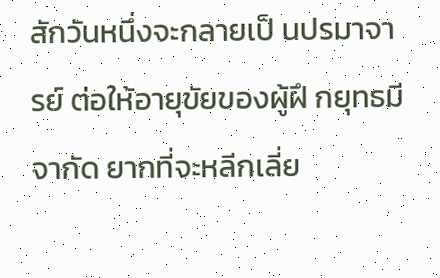สักวันหนึ่งจะกลายเป็ นปรมาจารย์ ต่อให้อายุขัยของผู้ฝึ กยุทธมี จากัด ยากที่จะหลีกเลี่ย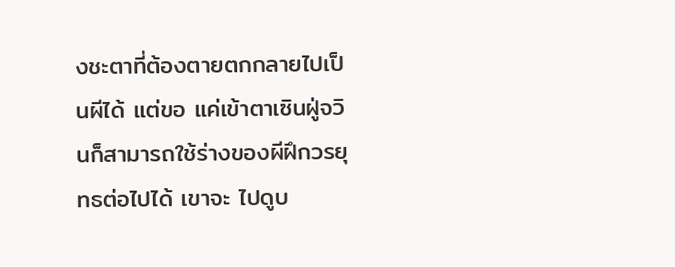งชะตาที่ต้องตายตกกลายไปเป็นผีได้ แต่ขอ แค่เข้าตาเซินฝู่จวินก็สามารถใช้ร่างของผีฝึกวรยุทธต่อไปได้ เขาจะ ไปดูบ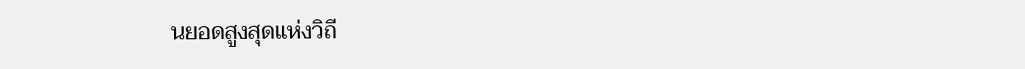นยอดสูงสุดแห่งวิถี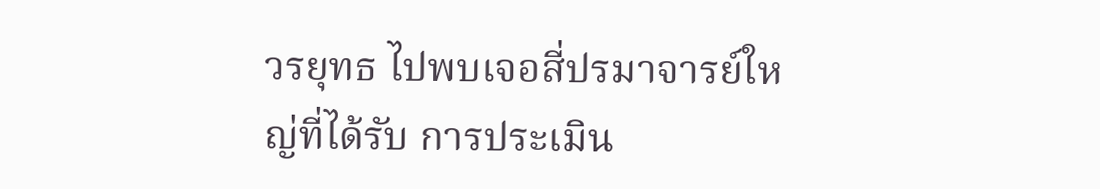วรยุทธ ไปพบเจอสี่ปรมาจารย์ใหญ่ที่ได้รับ การประเมิน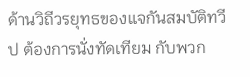ด้านวิถีวรยุทธของแจกันสมบัติทวีป ต้องการนั่งทัดเทียม กับพวก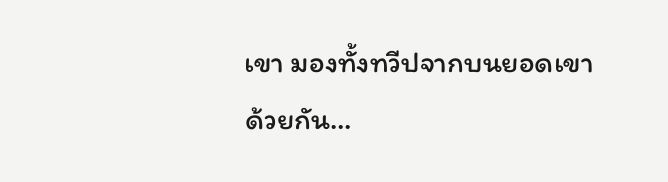เขา มองทั้งทวีปจากบนยอดเขาด้วยกัน…